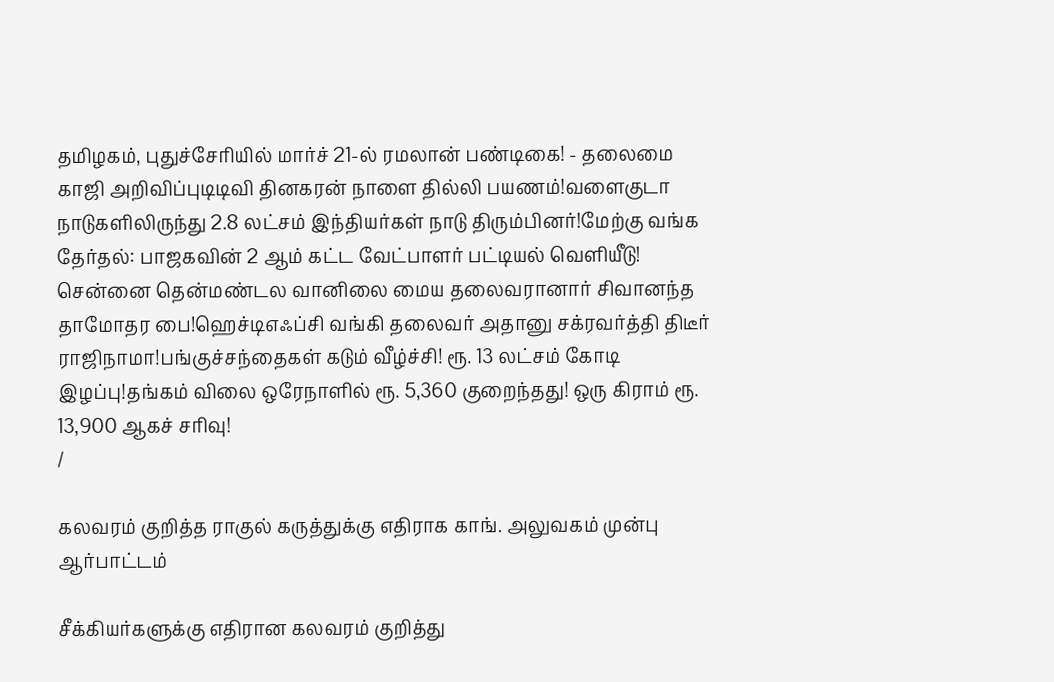தமிழகம், புதுச்சேரியில் மார்ச் 21-ல் ரமலான் பண்டிகை! - தலைமை காஜி அறிவிப்புடிடிவி தினகரன் நாளை தில்லி பயணம்!வளைகுடா நாடுகளிலிருந்து 2.8 லட்சம் இந்தியர்கள் நாடு திரும்பினர்!மேற்கு வங்க தேர்தல்: பாஜகவின் 2 ஆம் கட்ட வேட்பாளர் பட்டியல் வெளியீடு! சென்னை தென்மண்டல வானிலை மைய தலைவரானார் சிவானந்த தாமோதர பை!ஹெச்டிஎஃப்சி வங்கி தலைவர் அதானு சக்ரவர்த்தி திடீர் ராஜிநாமா!பங்குச்சந்தைகள் கடும் வீழ்ச்சி! ரூ. 13 லட்சம் கோடி இழப்பு!தங்கம் விலை ஒரேநாளில் ரூ. 5,360 குறைந்தது! ஒரு கிராம் ரூ. 13,900 ஆகச் சரிவு!
/

கலவரம் குறித்த ராகுல் கருத்துக்கு எதிராக காங். அலுவகம் முன்பு ஆர்பாட்டம்

சீக்கியர்களுக்கு எதிரான கலவரம் குறித்து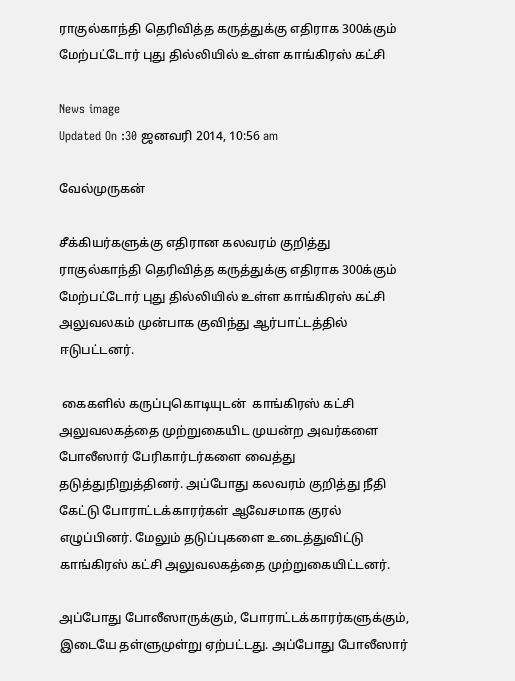ராகுல்காந்தி தெரிவித்த கருத்துக்கு எதிராக 300க்கும் மேற்பட்டோர் புது தில்லியில் உள்ள காங்கிரஸ் கட்சி

News image
Updated On :30 ஜனவரி 2014, 10:56 am

வேல்முருகன்

சீக்கியர்களுக்கு எதிரான கலவரம் குறித்து ராகுல்காந்தி தெரிவித்த கருத்துக்கு எதிராக 300க்கும் மேற்பட்டோர் புது தில்லியில் உள்ள காங்கிரஸ் கட்சி அலுவலகம் முன்பாக குவிந்து ஆர்பாட்டத்தில் ஈடுபட்டனர்.

 கைகளில் கருப்புகொடியுடன்  காங்கிரஸ் கட்சி அலுவலகத்தை முற்றுகையிட முயன்ற அவர்களை போலீஸார் பேரிகார்டர்களை வைத்து தடுத்துநிறுத்தினர். அப்போது கலவரம் குறித்து நீதி கேட்டு போராட்டக்காரர்கள் ஆவேசமாக குரல் எழுப்பினர். மேலும் தடுப்புகளை உடைத்துவிட்டு காங்கிரஸ் கட்சி அலுவலகத்தை முற்றுகையிட்டனர்.

அப்போது போலீஸாருக்கும், போராட்டக்காரர்களுக்கும், இடையே தள்ளுமுள்று ஏற்பட்டது. அப்போது போலீஸார்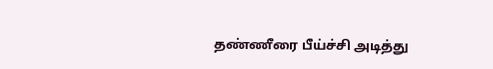தண்ணீரை பீய்ச்சி அடித்து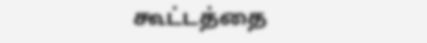கூட்டத்தை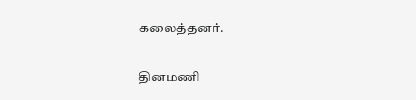கலைத்தனர்.

தினமணி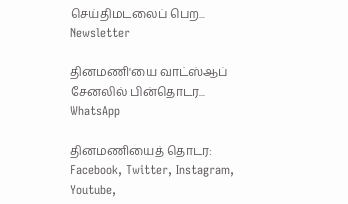செய்திமடலைப் பெற... Newsletter

தினமணி'யை வாட்ஸ்ஆப் சேனலில் பின்தொடர... WhatsApp

தினமணியைத் தொடர: Facebook, Twitter, Instagram, Youtube,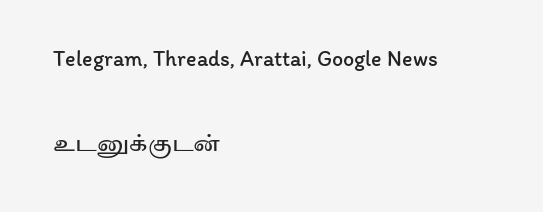Telegram, Threads, Arattai, Google News

உடனுக்குடன்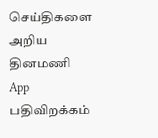செய்திகளை அறிய தினமணி App பதிவிறக்கம்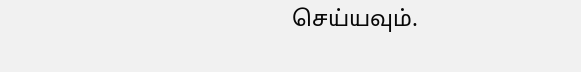செய்யவும்.